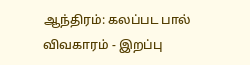ஆந்திரம்: கலப்பட பால் விவகாரம் - இறப்பு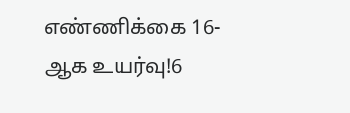எண்ணிக்கை 16-ஆக உயர்வு!6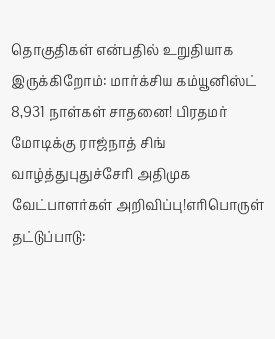தொகுதிகள் என்பதில் உறுதியாக இருக்கிறோம்: மார்க்சிய கம்யூனிஸ்ட் 8,931 நாள்கள் சாதனை! பிரதமர் மோடிக்கு ராஜ்நாத் சிங் வாழ்த்துபுதுச்சேரி அதிமுக வேட்பாளர்கள் அறிவிப்பு!எரிபொருள் தட்டுப்பாடு: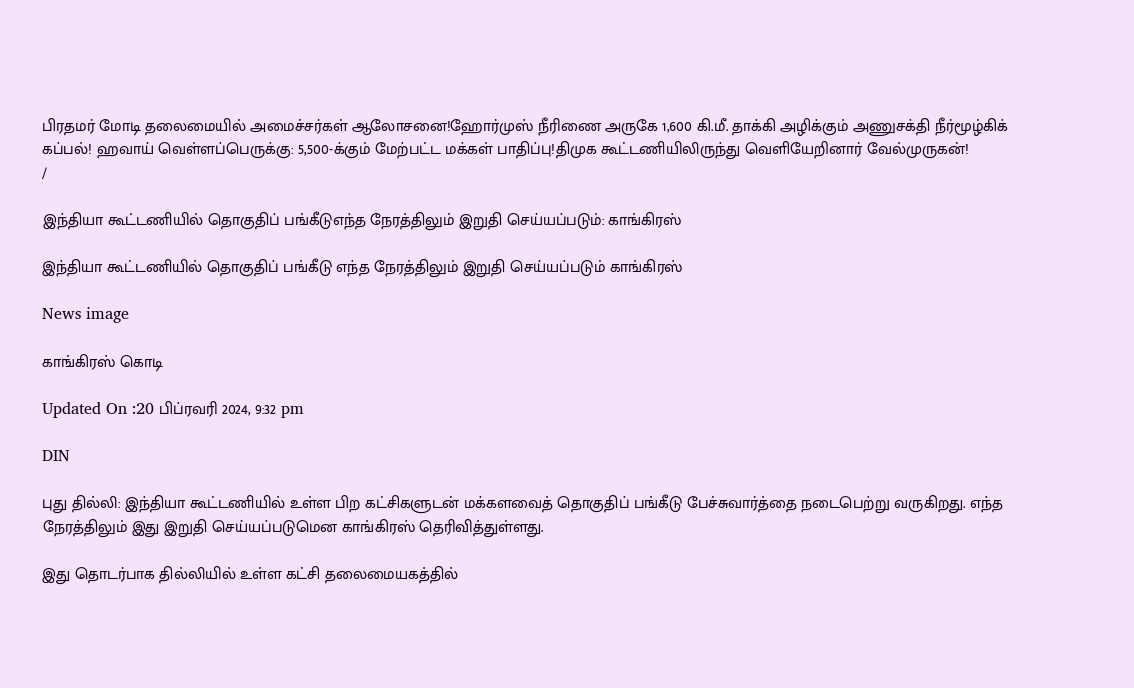பிரதமர் மோடி தலைமையில் அமைச்சர்கள் ஆலோசனை!ஹோர்முஸ் நீரிணை அருகே 1,600 கி.மீ. தாக்கி அழிக்கும் அணுசக்தி நீர்மூழ்கிக் கப்பல்! ஹவாய் வெள்ளப்பெருக்கு: 5,500-க்கும் மேற்பட்ட மக்கள் பாதிப்பு!திமுக கூட்டணியிலிருந்து வெளியேறினார் வேல்முருகன்!
/

இந்தியா கூட்டணியில் தொகுதிப் பங்கீடுஎந்த நேரத்திலும் இறுதி செய்யப்படும்: காங்கிரஸ்

இந்தியா கூட்டணியில் தொகுதிப் பங்கீடு எந்த நேரத்திலும் இறுதி செய்யப்படும் காங்கிரஸ்

News image

காங்கிரஸ் கொடி

Updated On :20 பிப்ரவரி 2024, 9:32 pm

DIN

புது தில்லி: இந்தியா கூட்டணியில் உள்ள பிற கட்சிகளுடன் மக்களவைத் தொகுதிப் பங்கீடு பேச்சுவார்த்தை நடைபெற்று வருகிறது. எந்த நேரத்திலும் இது இறுதி செய்யப்படுமென காங்கிரஸ் தெரிவித்துள்ளது.

இது தொடர்பாக தில்லியில் உள்ள கட்சி தலைமையகத்தில்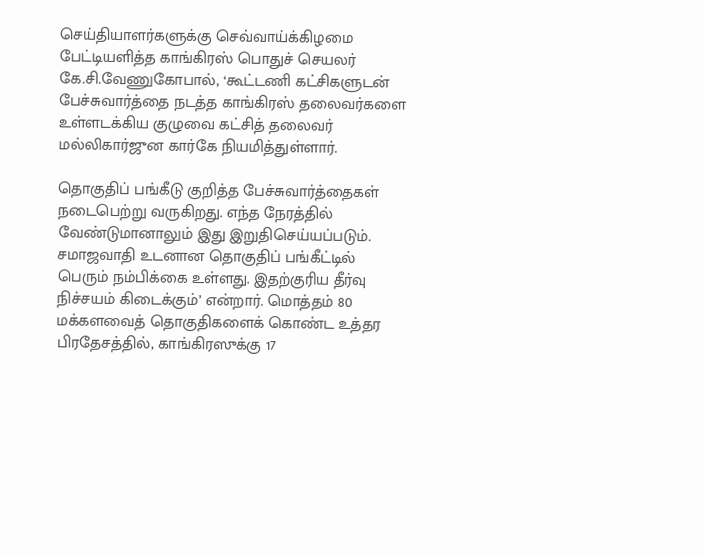செய்தியாளர்களுக்கு செவ்வாய்க்கிழமை பேட்டியளித்த காங்கிரஸ் பொதுச் செயலர் கே.சி.வேணுகோபால், ‘கூட்டணி கட்சிகளுடன் பேச்சுவார்த்தை நடத்த காங்கிரஸ் தலைவர்களை உள்ளடக்கிய குழுவை கட்சித் தலைவர் மல்லிகார்ஜுன கார்கே நியமித்துள்ளார்.

தொகுதிப் பங்கீடு குறித்த பேச்சுவார்த்தைகள் நடைபெற்று வருகிறது. எந்த நேரத்தில் வேண்டுமானாலும் இது இறுதிசெய்யப்படும். சமாஜவாதி உடனான தொகுதிப் பங்கீட்டில் பெரும் நம்பிக்கை உள்ளது. இதற்குரிய தீர்வு நிச்சயம் கிடைக்கும்’ என்றார். மொத்தம் 80 மக்களவைத் தொகுதிகளைக் கொண்ட உத்தர பிரதேசத்தில், காங்கிரஸுக்கு 17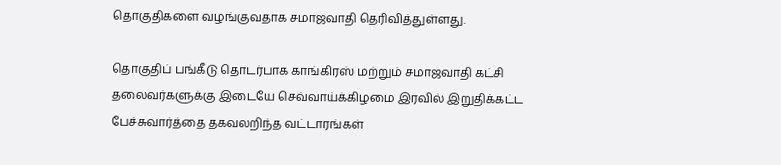தொகுதிகளை வழங்குவதாக சமாஜவாதி தெரிவித்துள்ளது.

தொகுதிப் பங்கீடு தொடர்பாக காங்கிரஸ் மற்றும் சமாஜவாதி கட்சி தலைவர்களுக்கு இடையே செவ்வாய்க்கிழமை இரவில் இறுதிக்கட்ட பேச்சுவார்த்தை தகவலறிந்த வட்டாரங்கள்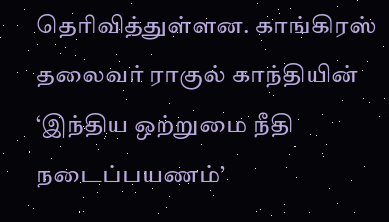தெரிவித்துள்ளன. காங்கிரஸ் தலைவர் ராகுல் காந்தியின் ‘இந்திய ஒற்றுமை நீதி நடைப்பயணம்’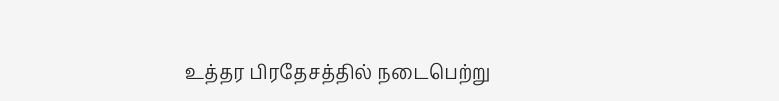உத்தர பிரதேசத்தில் நடைபெற்று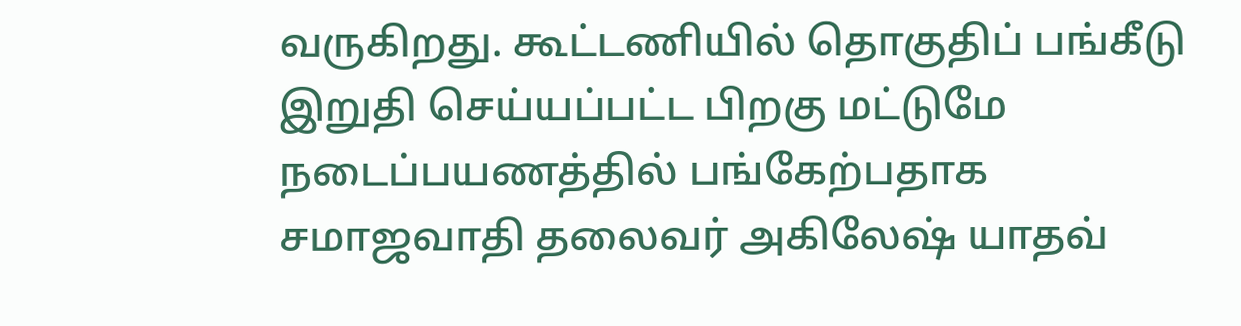வருகிறது. கூட்டணியில் தொகுதிப் பங்கீடு இறுதி செய்யப்பட்ட பிறகு மட்டுமே நடைப்பயணத்தில் பங்கேற்பதாக சமாஜவாதி தலைவர் அகிலேஷ் யாதவ்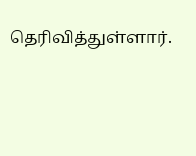தெரிவித்துள்ளார்.